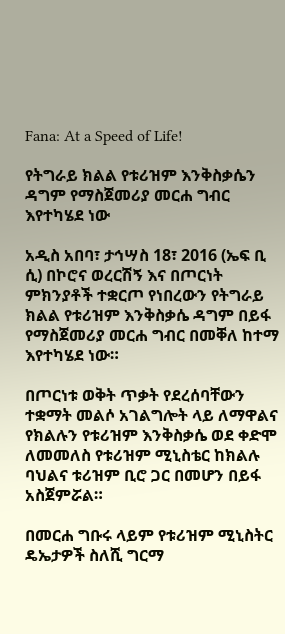Fana: At a Speed of Life!

የትግራይ ክልል የቱሪዝም እንቅስቃሴን ዳግም የማስጀመሪያ መርሐ ግብር እየተካሄደ ነው

አዲስ አበባ፣ ታኅሣስ 18፣ 2016 (ኤፍ ቢ ሲ) በኮሮና ወረርሽኝ እና በጦርነት ምክንያቶች ተቋርጦ የነበረውን የትግራይ ክልል የቱሪዝም እንቅስቃሴ ዳግም በይፋ የማስጀመሪያ መርሐ ግብር በመቐለ ከተማ እየተካሄደ ነው።

በጦርነቱ ወቅት ጥቃት የደረሰባቸውን ተቋማት መልሶ አገልግሎት ላይ ለማዋልና የክልሉን የቱሪዝም እንቅስቃሴ ወደ ቀድሞ ለመመለስ የቱሪዝም ሚኒስቴር ከክልሉ ባህልና ቱሪዝም ቢሮ ጋር በመሆን በይፋ አስጀምሯል።

በመርሐ ግቡሩ ላይም የቱሪዝም ሚኒስትር ዴኤታዎች ስለሺ ግርማ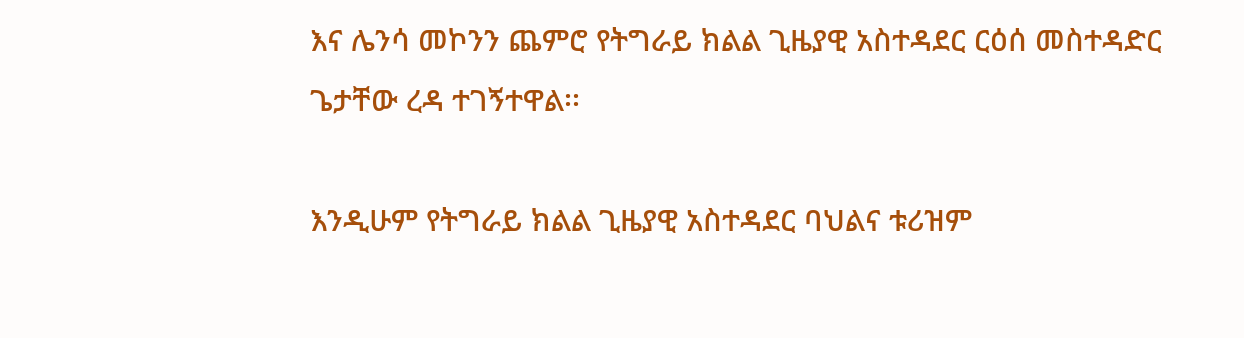እና ሌንሳ መኮንን ጨምሮ የትግራይ ክልል ጊዜያዊ አስተዳደር ርዕሰ መስተዳድር ጌታቸው ረዳ ተገኝተዋል፡፡

እንዲሁም የትግራይ ክልል ጊዜያዊ አስተዳደር ባህልና ቱሪዝም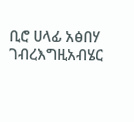ቢሮ ሀላፊ አፅበሃ ገብረእግዚአብሄር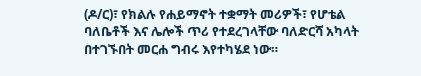(ዶ/ር)፣ የክልሉ የሐይማኖት ተቋማት መሪዎች፣ የሆቴል ባለቤቶች እና ሌሎች ጥሪ የተደረገላቸው ባለድርሻ አካላት በተገኙበት መርሐ ግብሩ እየተካሄደ ነው።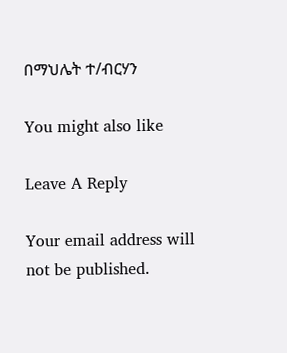በማህሌት ተ/ብርሃን

You might also like

Leave A Reply

Your email address will not be published.